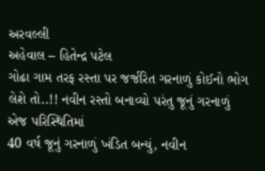અરવલ્લી
અહેવાલ – હિતેન્દ્ર પટેલ
ગોઢા ગામ તરફ રસ્તા પર જર્જરિત ગરનાળું કોઈનો ભોગ લેશે તો..!! નવીન રસ્તો બનાવ્યો પરંતુ જૂનું ગરનાળું એજ પરિસ્થિતિમાં
40 વર્ષ જૂનું ગરનાળું ખંડિત બન્યું, નવીન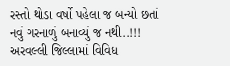રસ્તો થોડા વર્ષો પહેલા જ બન્યો છતાં નવું ગરનાળું બનાવ્યું જ નથી..!!!
અરવલ્લી જિલ્લામાં વિવિધ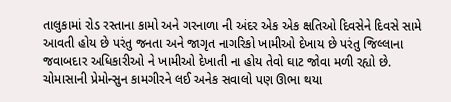તાલુકામાં રોડ રસ્તાના કામો અને ગરનાળા ની અંદર એક એક ક્ષતિઓ દિવસેને દિવસે સામે આવતી હોય છે પરંતુ જનતા અને જાગૃત નાગરિકો ખામીઓ દેખાય છે પરંતુ જિલ્લાના જવાબદાર અધિકારીઓ ને ખામીઓ દેખાતી ના હોય તેવો ઘાટ જોવા મળી રહ્યો છે. ચોમાસાની પ્રેમોન્સુન કામગીરને લઈ અનેક સવાલો પણ ઊભા થયા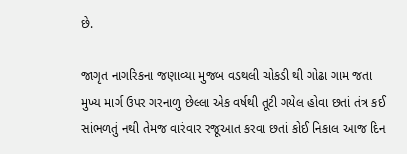છે.

જાગૃત નાગરિકના જણાવ્યા મુજબ વડથલી ચોકડી થી ગોઢા ગામ જતા મુખ્ય માર્ગ ઉપર ગરનાળુ છેલ્લા એક વર્ષથી તૂટી ગયેલ હોવા છતાં તંત્ર કઈ સાંભળતું નથી તેમજ વારંવાર રજૂઆત કરવા છતાં કોઈ નિકાલ આજ દિન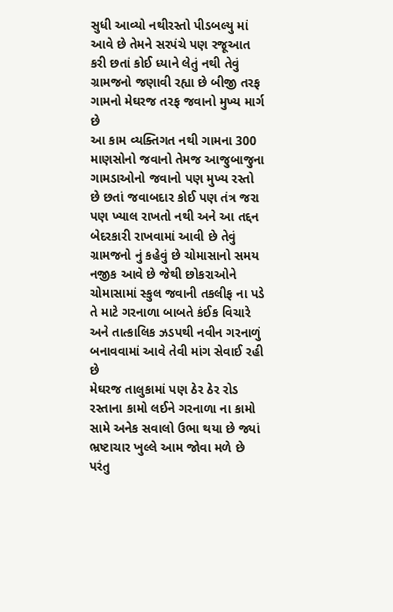સુધી આવ્યો નથીરસ્તો પીડબલ્યુ માં આવે છે તેમને સરપંચે પણ રજૂઆત કરી છતાં કોઈ ધ્યાને લેતું નથી તેવું ગ્રામજનો જણાવી રહ્યા છે બીજી તરફ ગામનો મેઘરજ તરફ જવાનો મુખ્ય માર્ગ છે
આ કામ વ્યક્તિગત નથી ગામના 300 માણસોનો જવાનો તેમજ આજુબાજુના ગામડાઓનો જવાનો પણ મુખ્ય રસ્તો છે છતાં જવાબદાર કોઈ પણ તંત્ર જરા પણ ખ્યાલ રાખતો નથી અને આ તદ્દન બેદરકારી રાખવામાં આવી છે તેવું ગ્રામજનો નું કહેવું છે ચોમાસાનો સમય નજીક આવે છે જેથી છોકરાઓને ચોમાસામાં સ્કુલ જવાની તકલીફ ના પડે તે માટે ગરનાળા બાબતે કંઈક વિચારે અને તાત્કાલિક ઝડપથી નવીન ગરનાળું બનાવવામાં આવે તેવી માંગ સેવાઈ રહી છે
મેઘરજ તાલુકામાં પણ ઠેર ઠેર રોડ રસ્તાના કામો લઈને ગરનાળા ના કામો સામે અનેક સવાલો ઉભા થયા છે જ્યાં ભ્રષ્ટાચાર ખુલ્લે આમ જોવા મળે છે પરંતુ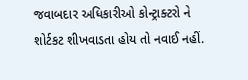જવાબદાર અધિકારીઓ કોન્ટ્રાક્ટરો ને શોર્ટકટ શીખવાડતા હોય તો નવાઈ નહીં.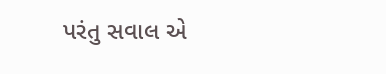પરંતુ સવાલ એ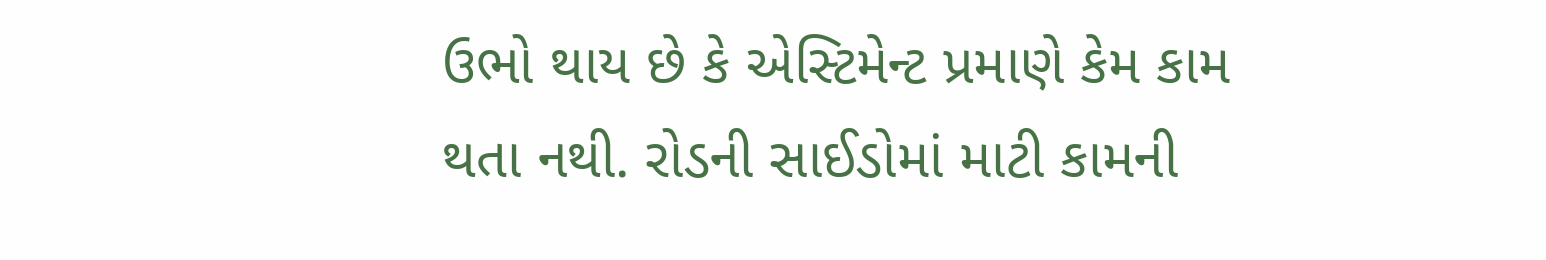ઉભો થાય છે કે એસ્ટિમેન્ટ પ્રમાણે કેમ કામ થતા નથી. રોડની સાઈડોમાં માટી કામની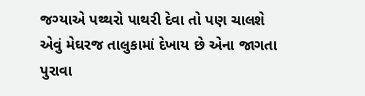જગ્યાએ પથ્થરો પાથરી દેવા તો પણ ચાલશે એવું મેઘરજ તાલુકામાં દેખાય છે એના જાગતા પુરાવા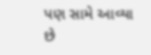પણ સામે આવ્યા છે